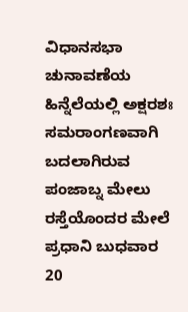ವಿಧಾನಸಭಾ ಚುನಾವಣೆಯ ಹಿನ್ನೆಲೆಯಲ್ಲಿ ಅಕ್ಷರಶಃ ಸಮರಾಂಗಣವಾಗಿ ಬದಲಾಗಿರುವ ಪಂಜಾಬ್ನ ಮೇಲು ರಸ್ತೆಯೊಂದರ ಮೇಲೆ ಪ್ರಧಾನಿ ಬುಧವಾರ 20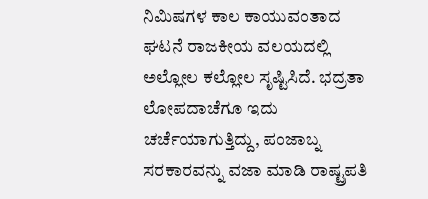ನಿಮಿಷಗಳ ಕಾಲ ಕಾಯುವಂತಾದ ಘಟನೆ ರಾಜಕೀಯ ವಲಯದಲ್ಲಿ ಅಲ್ಲೋಲ ಕಲ್ಲೋಲ ಸೃಷ್ಟಿಸಿದೆ. ಭದ್ರತಾ ಲೋಪದಾಚೆಗೂ ಇದು ಚರ್ಚೆಯಾಗುತ್ತಿದ್ದು, ಪಂಜಾಬ್ನ ಸರಕಾರವನ್ನು ವಜಾ ಮಾಡಿ ರಾಷ್ಟ್ರಪತಿ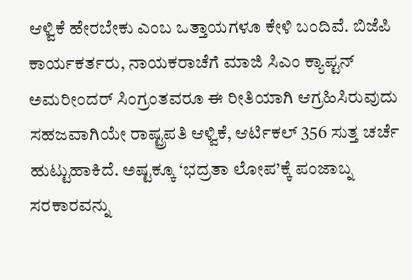ಆಳ್ವಿಕೆ ಹೇರಬೇಕು ಎಂಬ ಒತ್ತಾಯಗಳೂ ಕೇಳಿ ಬಂದಿವೆ. ಬಿಜೆಪಿ ಕಾರ್ಯಕರ್ತರು, ನಾಯಕರಾಚೆಗೆ ಮಾಜಿ ಸಿಎಂ ಕ್ಯಾಪ್ಟನ್ ಅಮರೀಂದರ್ ಸಿಂಗ್ರಂತವರೂ ಈ ರೀತಿಯಾಗಿ ಆಗ್ರಹಿಸಿರುವುದು ಸಹಜವಾಗಿಯೇ ರಾಷ್ಟ್ರಪತಿ ಆಳ್ವಿಕೆ, ಆರ್ಟಿಕಲ್ 356 ಸುತ್ತ ಚರ್ಚೆ ಹುಟ್ಟುಹಾಕಿದೆ. ಅಷ್ಟಕ್ಕೂ ‘ಭದ್ರತಾ ಲೋಪ’ಕ್ಕೆ ಪಂಜಾಬ್ನ ಸರಕಾರವನ್ನು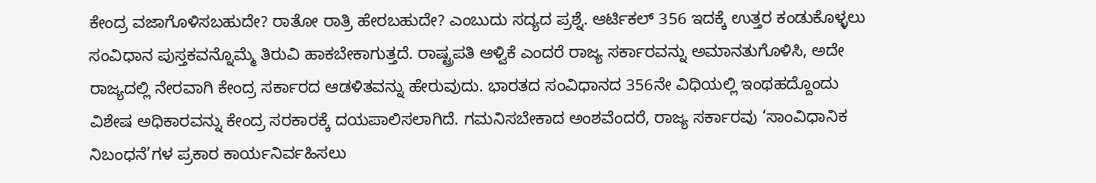ಕೇಂದ್ರ ವಜಾಗೊಳಿಸಬಹುದೇ? ರಾತೋ ರಾತ್ರಿ ಹೇರಬಹುದೇ? ಎಂಬುದು ಸದ್ಯದ ಪ್ರಶ್ನೆ. ಆರ್ಟಿಕಲ್ 356 ಇದಕ್ಕೆ ಉತ್ತರ ಕಂಡುಕೊಳ್ಳಲು ಸಂವಿಧಾನ ಪುಸ್ತಕವನ್ನೊಮ್ಮೆ ತಿರುವಿ ಹಾಕಬೇಕಾಗುತ್ತದೆ. ರಾಷ್ಟ್ರಪತಿ ಆಳ್ವಿಕೆ ಎಂದರೆ ರಾಜ್ಯ ಸರ್ಕಾರವನ್ನು ಅಮಾನತುಗೊಳಿಸಿ, ಅದೇ ರಾಜ್ಯದಲ್ಲಿ ನೇರವಾಗಿ ಕೇಂದ್ರ ಸರ್ಕಾರದ ಆಡಳಿತವನ್ನು ಹೇರುವುದು. ಭಾರತದ ಸಂವಿಧಾನದ 356ನೇ ವಿಧಿಯಲ್ಲಿ ಇಂಥಹದ್ದೊಂದು ವಿಶೇಷ ಅಧಿಕಾರವನ್ನು ಕೇಂದ್ರ ಸರಕಾರಕ್ಕೆ ದಯಪಾಲಿಸಲಾಗಿದೆ. ಗಮನಿಸಬೇಕಾದ ಅಂಶವೆಂದರೆ, ರಾಜ್ಯ ಸರ್ಕಾರವು ‘ಸಾಂವಿಧಾನಿಕ ನಿಬಂಧನೆ’ಗಳ ಪ್ರಕಾರ ಕಾರ್ಯನಿರ್ವಹಿಸಲು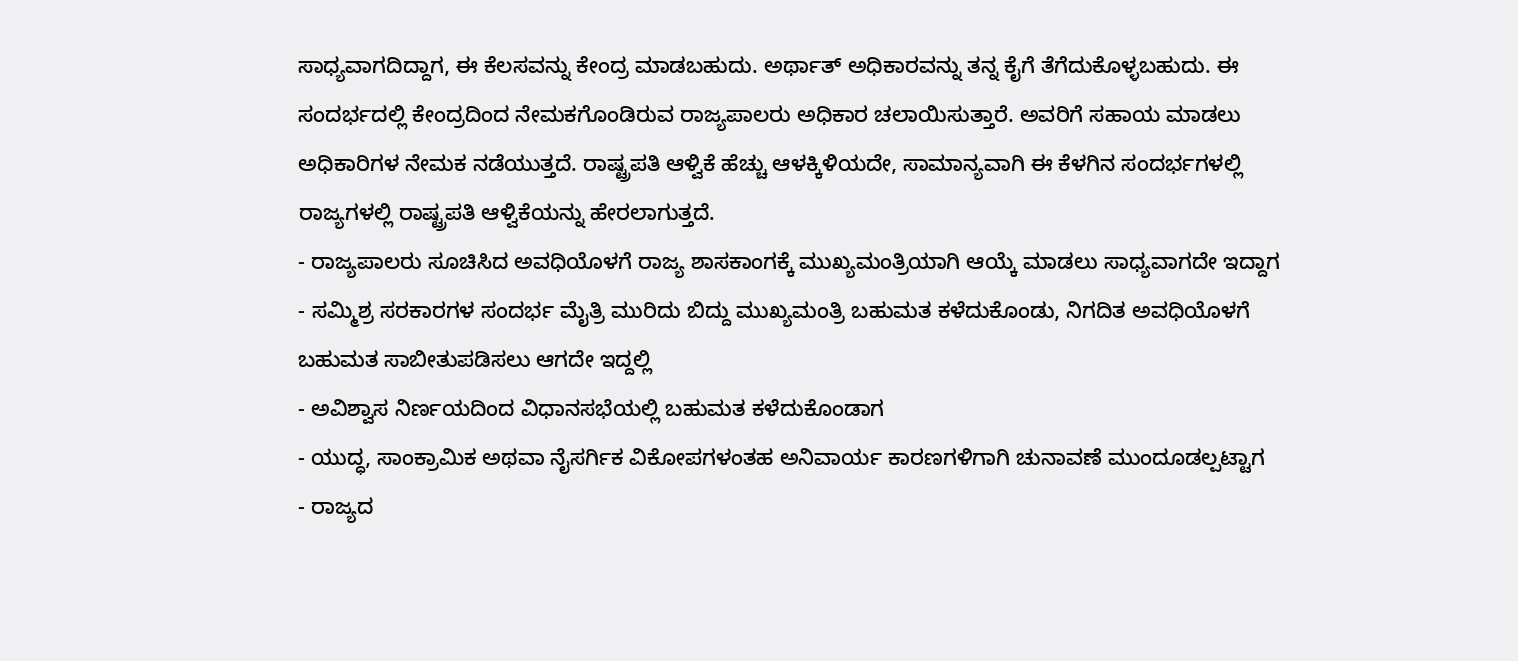ಸಾಧ್ಯವಾಗದಿದ್ದಾಗ, ಈ ಕೆಲಸವನ್ನು ಕೇಂದ್ರ ಮಾಡಬಹುದು. ಅರ್ಥಾತ್ ಅಧಿಕಾರವನ್ನು ತನ್ನ ಕೈಗೆ ತೆಗೆದುಕೊಳ್ಳಬಹುದು. ಈ ಸಂದರ್ಭದಲ್ಲಿ ಕೇಂದ್ರದಿಂದ ನೇಮಕಗೊಂಡಿರುವ ರಾಜ್ಯಪಾಲರು ಅಧಿಕಾರ ಚಲಾಯಿಸುತ್ತಾರೆ. ಅವರಿಗೆ ಸಹಾಯ ಮಾಡಲು ಅಧಿಕಾರಿಗಳ ನೇಮಕ ನಡೆಯುತ್ತದೆ. ರಾಷ್ಟ್ರಪತಿ ಆಳ್ವಿಕೆ ಹೆಚ್ಚು ಆಳಕ್ಕಿಳಿಯದೇ, ಸಾಮಾನ್ಯವಾಗಿ ಈ ಕೆಳಗಿನ ಸಂದರ್ಭಗಳಲ್ಲಿ ರಾಜ್ಯಗಳಲ್ಲಿ ರಾಷ್ಟ್ರಪತಿ ಆಳ್ವಿಕೆಯನ್ನು ಹೇರಲಾಗುತ್ತದೆ.
- ರಾಜ್ಯಪಾಲರು ಸೂಚಿಸಿದ ಅವಧಿಯೊಳಗೆ ರಾಜ್ಯ ಶಾಸಕಾಂಗಕ್ಕೆ ಮುಖ್ಯಮಂತ್ರಿಯಾಗಿ ಆಯ್ಕೆ ಮಾಡಲು ಸಾಧ್ಯವಾಗದೇ ಇದ್ದಾಗ
- ಸಮ್ಮಿಶ್ರ ಸರಕಾರಗಳ ಸಂದರ್ಭ ಮೈತ್ರಿ ಮುರಿದು ಬಿದ್ದು ಮುಖ್ಯಮಂತ್ರಿ ಬಹುಮತ ಕಳೆದುಕೊಂಡು, ನಿಗದಿತ ಅವಧಿಯೊಳಗೆ ಬಹುಮತ ಸಾಬೀತುಪಡಿಸಲು ಆಗದೇ ಇದ್ದಲ್ಲಿ
- ಅವಿಶ್ವಾಸ ನಿರ್ಣಯದಿಂದ ವಿಧಾನಸಭೆಯಲ್ಲಿ ಬಹುಮತ ಕಳೆದುಕೊಂಡಾಗ
- ಯುದ್ಧ, ಸಾಂಕ್ರಾಮಿಕ ಅಥವಾ ನೈಸರ್ಗಿಕ ವಿಕೋಪಗಳಂತಹ ಅನಿವಾರ್ಯ ಕಾರಣಗಳಿಗಾಗಿ ಚುನಾವಣೆ ಮುಂದೂಡಲ್ಪಟ್ಟಾಗ
- ರಾಜ್ಯದ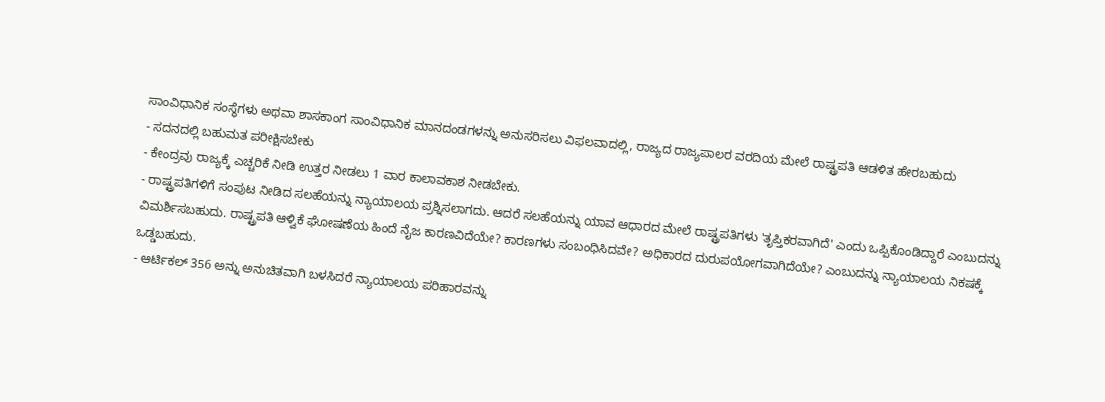ಸಾಂವಿಧಾನಿಕ ಸಂಸ್ಥೆಗಳು ಅಥವಾ ಶಾಸಕಾಂಗ ಸಾಂವಿಧಾನಿಕ ಮಾನದಂಡಗಳನ್ನು ಅನುಸರಿಸಲು ವಿಫಲವಾದಲ್ಲಿ, ರಾಜ್ಯದ ರಾಜ್ಯಪಾಲರ ವರದಿಯ ಮೇಲೆ ರಾಷ್ಟ್ರಪತಿ ಆಡಳಿತ ಹೇರಬಹುದು
- ಸದನದಲ್ಲಿ ಬಹುಮತ ಪರೀಕ್ಷಿಸಬೇಕು
- ಕೇಂದ್ರವು ರಾಜ್ಯಕ್ಕೆ ಎಚ್ಚರಿಕೆ ನೀಡಿ ಉತ್ತರ ನೀಡಲು 1 ವಾರ ಕಾಲಾವಕಾಶ ನೀಡಬೇಕು.
- ರಾಷ್ಟ್ರಪತಿಗಳಿಗೆ ಸಂಪುಟ ನೀಡಿದ ಸಲಹೆಯನ್ನು ನ್ಯಾಯಾಲಯ ಪ್ರಶ್ನಿಸಲಾಗದು. ಆದರೆ ಸಲಹೆಯನ್ನು ಯಾವ ಆಧಾರದ ಮೇಲೆ ರಾಷ್ಟ್ರಪತಿಗಳು 'ತೃಪ್ತಿಕರವಾಗಿದೆ' ಎಂದು ಒಪ್ಪಿಕೊಂಡಿದ್ದಾರೆ ಎಂಬುದನ್ನು ವಿಮರ್ಶಿಸಬಹುದು. ರಾಷ್ಟ್ರಪತಿ ಆಳ್ವಿಕೆ ಘೋಷಣೆಯ ಹಿಂದೆ ನೈಜ ಕಾರಣವಿದೆಯೇ? ಕಾರಣಗಳು ಸಂಬಂಧಿಸಿದವೇ? ಅಧಿಕಾರದ ದುರುಪಯೋಗವಾಗಿದೆಯೇ? ಎಂಬುದನ್ನು ನ್ಯಾಯಾಲಯ ನಿಕಷಕ್ಕೆ ಒಡ್ಡಬಹುದು.
- ಆರ್ಟಿಕಲ್ 356 ಅನ್ನು ಅನುಚಿತವಾಗಿ ಬಳಸಿದರೆ ನ್ಯಾಯಾಲಯ ಪರಿಹಾರವನ್ನು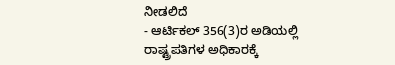ನೀಡಲಿದೆ
- ಆರ್ಟಿಕಲ್ 356(3)ರ ಅಡಿಯಲ್ಲಿ ರಾಷ್ಟ್ರಪತಿಗಳ ಅಧಿಕಾರಕ್ಕೆ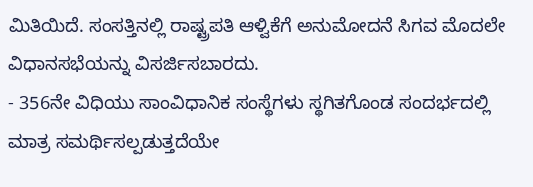ಮಿತಿಯಿದೆ. ಸಂಸತ್ತಿನಲ್ಲಿ ರಾಷ್ಟ್ರಪತಿ ಆಳ್ವಿಕೆಗೆ ಅನುಮೋದನೆ ಸಿಗವ ಮೊದಲೇ ವಿಧಾನಸಭೆಯನ್ನು ವಿಸರ್ಜಿಸಬಾರದು.
- 356ನೇ ವಿಧಿಯು ಸಾಂವಿಧಾನಿಕ ಸಂಸ್ಥೆಗಳು ಸ್ಥಗಿತಗೊಂಡ ಸಂದರ್ಭದಲ್ಲಿ ಮಾತ್ರ ಸಮರ್ಥಿಸಲ್ಪಡುತ್ತದೆಯೇ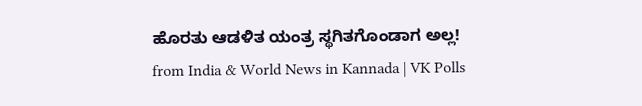ಹೊರತು ಆಡಳಿತ ಯಂತ್ರ ಸ್ಥಗಿತಗೊಂಡಾಗ ಅಲ್ಲ!
from India & World News in Kannada | VK Polls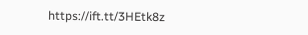https://ift.tt/3HEtk8z